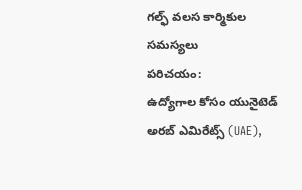గల్ఫ్ వలస కార్మికుల సమస్యలు
పరిచయం:
ఉద్యోగాల కోసం యునైటెడ్ అరబ్ ఎమిరేట్స్ (UAE),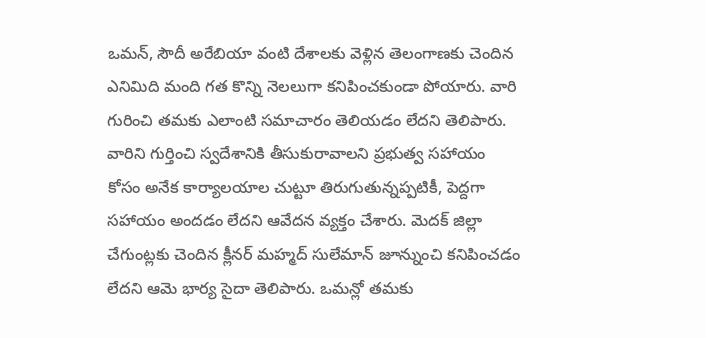ఒమన్, సౌదీ అరేబియా వంటి దేశాలకు వెళ్లిన తెలంగాణకు చెందిన ఎనిమిది మంది గత కొన్ని నెలలుగా కనిపించకుండా పోయారు. వారి గురించి తమకు ఎలాంటి సమాచారం తెలియడం లేదని తెలిపారు. వారిని గుర్తించి స్వదేశానికి తీసుకురావాలని ప్రభుత్వ సహాయం కోసం అనేక కార్యాలయాల చుట్టూ తిరుగుతున్నప్పటికీ, పెద్దగా సహాయం అందడం లేదని ఆవేదన వ్యక్తం చేశారు. మెదక్ జిల్లా చేగుంట్లకు చెందిన క్లీనర్ మహ్మద్ సులేమాన్ జూన్నుంచి కనిపించడం లేదని ఆమె భార్య సైదా తెలిపారు. ఒమన్లో తమకు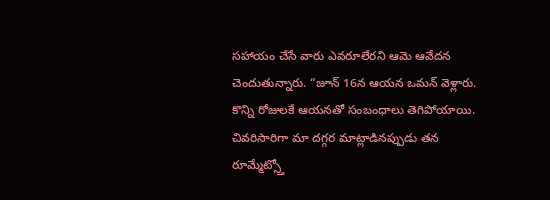సహాయం చేసే వారు ఎవరూలేరని ఆమె ఆవేదన చెందుతున్నారు. “జూన్ 16న ఆయన ఒమన్ వెళ్లారు. కొన్ని రోజులకే ఆయనతో సంబంధాలు తెగిపోయాయి. చివరిసారిగా మా దగ్గర మాట్లాడినప్పుడు తన రూమ్మేట్స్తో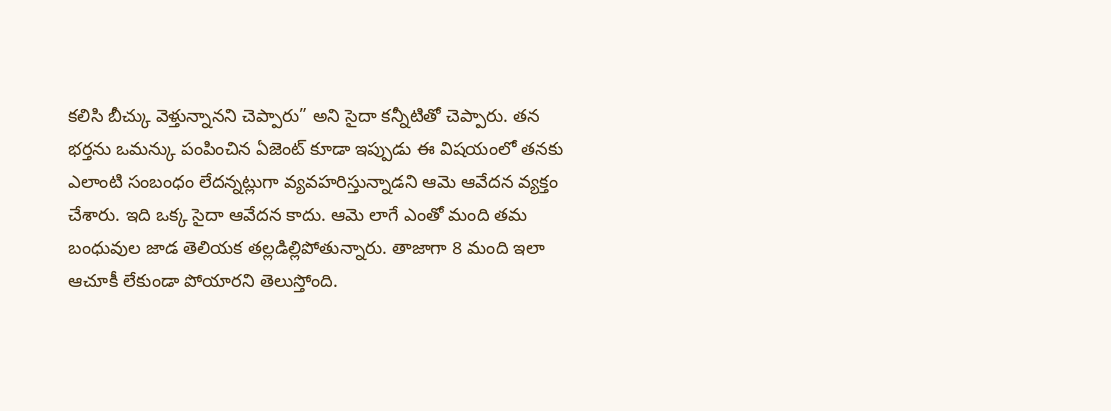కలిసి బీచ్కు వెళ్తున్నానని చెప్పారు” అని సైదా కన్నీటితో చెప్పారు. తన భర్తను ఒమన్కు పంపించిన ఏజెంట్ కూడా ఇప్పుడు ఈ విషయంలో తనకు ఎలాంటి సంబంధం లేదన్నట్లుగా వ్యవహరిస్తున్నాడని ఆమె ఆవేదన వ్యక్తం చేశారు. ఇది ఒక్క సైదా ఆవేదన కాదు. ఆమె లాగే ఎంతో మంది తమ బంధువుల జాడ తెలియక తల్లడిల్లిపోతున్నారు. తాజాగా 8 మంది ఇలా ఆచూకీ లేకుండా పోయారని తెలుస్తోంది.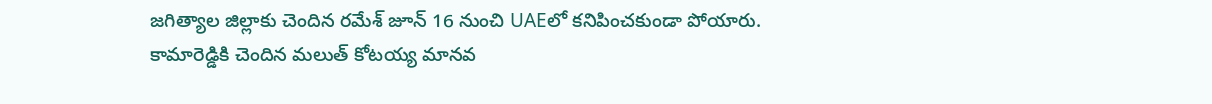జగిత్యాల జిల్లాకు చెందిన రమేశ్ జూన్ 16 నుంచి UAEలో కనిపించకుండా పోయారు. కామారెడ్డికి చెందిన మలుత్ కోటయ్య మానవ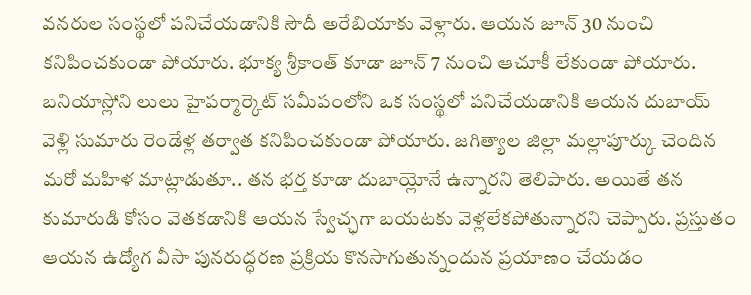వనరుల సంస్థలో పనిచేయడానికి సౌదీ అరేబియాకు వెళ్లారు. ఆయన జూన్ 30 నుంచి కనిపించకుండా పోయారు. భూక్య శ్రీకాంత్ కూడా జూన్ 7 నుంచి ఆచూకీ లేకుండా పోయారు. బనియాస్లోని లులు హైపర్మార్కెట్ సమీపంలోని ఒక సంస్థలో పనిచేయడానికి ఆయన దుబాయ్ వెళ్లి సుమారు రెండేళ్ల తర్వాత కనిపించకుండా పోయారు. జగిత్యాల జిల్లా మల్లాపూర్కు చెందిన మరో మహిళ మాట్లాడుతూ.. తన భర్త కూడా దుబాయ్లోనే ఉన్నారని తెలిపారు. అయితే తన కుమారుడి కోసం వెతకడానికి ఆయన స్వేచ్ఛగా బయటకు వెళ్లలేకపోతున్నారని చెప్పారు. ప్రస్తుతం ఆయన ఉద్యోగ వీసా పునరుద్ధరణ ప్రక్రియ కొనసాగుతున్నందున ప్రయాణం చేయడం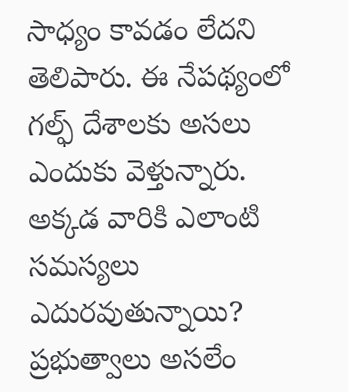సాధ్యం కావడం లేదని తెలిపారు. ఈ నేపథ్యంలో గల్ఫ్ దేశాలకు అసలు ఎందుకు వెళ్తున్నారు. అక్కడ వారికి ఎలాంటి సమస్యలు ఎదురవుతున్నాయి? ప్రభుత్వాలు అసలేం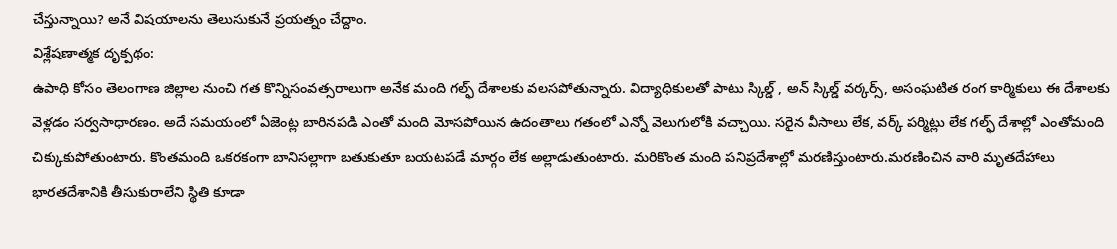చేస్తున్నాయి? అనే విషయాలను తెలుసుకునే ప్రయత్నం చేద్దాం.
విశ్లేషణాత్మక దృక్పథం:
ఉపాధి కోసం తెలంగాణ జిల్లాల నుంచి గత కొన్నిసంవత్సరాలుగా అనేక మంది గల్ఫ్ దేశాలకు వలసపోతున్నారు. విద్యాధికులతో పాటు స్కిల్డ్ , అన్ స్కిల్డ్ వర్కర్స్, అసంఘటిత రంగ కార్మికులు ఈ దేశాలకు వెళ్లడం సర్వసాధారణం. అదే సమయంలో ఏజెంట్ల బారినపడి ఎంతో మంది మోసపోయిన ఉదంతాలు గతంలో ఎన్నో వెలుగులోకి వచ్చాయి. సరైన వీసాలు లేక, వర్క్ పర్మిట్లు లేక గల్ఫ్ దేశాల్లో ఎంతోమంది చిక్కుకుపోతుంటారు. కొంతమంది ఒకరకంగా బానిసల్లాగా బతుకుతూ బయటపడే మార్గం లేక అల్లాడుతుంటారు. మరికొంత మంది పనిప్రదేశాల్లో మరణిస్తుంటారు.మరణించిన వారి మృతదేహాలు భారతదేశానికి తీసుకురాలేని స్థితి కూడా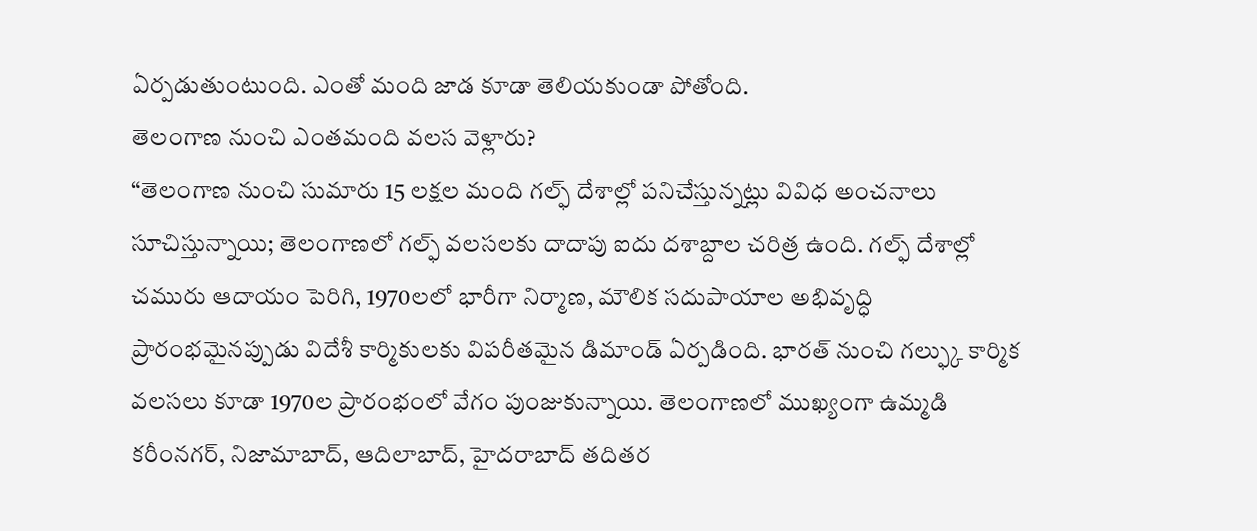ఏర్పడుతుంటుంది. ఎంతో మంది జాడ కూడా తెలియకుండా పోతోంది.
తెలంగాణ నుంచి ఎంతమంది వలస వెళ్లారు?
“తెలంగాణ నుంచి సుమారు 15 లక్షల మంది గల్ఫ్ దేశాల్లో పనిచేస్తున్నట్లు వివిధ అంచనాలు సూచిస్తున్నాయి; తెలంగాణలో గల్ఫ్ వలసలకు దాదాపు ఐదు దశాబ్దాల చరిత్ర ఉంది. గల్ఫ్ దేశాల్లో చమురు ఆదాయం పెరిగి, 1970లలో భారీగా నిర్మాణ, మౌలిక సదుపాయాల అభివృద్ధి ప్రారంభమైనప్పుడు విదేశీ కార్మికులకు విపరీతమైన డిమాండ్ ఏర్పడింది. భారత్ నుంచి గల్ఫ్కు కార్మిక వలసలు కూడా 1970ల ప్రారంభంలో వేగం పుంజుకున్నాయి. తెలంగాణలో ముఖ్యంగా ఉమ్మడి కరీంనగర్, నిజామాబాద్, ఆదిలాబాద్, హైదరాబాద్ తదితర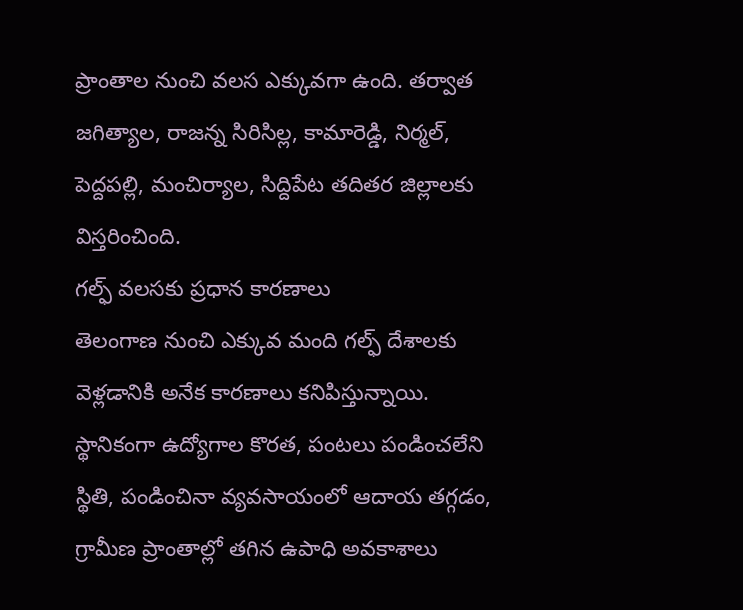ప్రాంతాల నుంచి వలస ఎక్కువగా ఉంది. తర్వాత జగిత్యాల, రాజన్న సిరిసిల్ల, కామారెడ్డి, నిర్మల్, పెద్దపల్లి, మంచిర్యాల, సిద్దిపేట తదితర జిల్లాలకు విస్తరించింది.
గల్ఫ్ వలసకు ప్రధాన కారణాలు
తెలంగాణ నుంచి ఎక్కువ మంది గల్ఫ్ దేశాలకు వెళ్లడానికి అనేక కారణాలు కనిపిస్తున్నాయి. స్థానికంగా ఉద్యోగాల కొరత, పంటలు పండించలేని స్థితి, పండించినా వ్యవసాయంలో ఆదాయ తగ్గడం, గ్రామీణ ప్రాంతాల్లో తగిన ఉపాధి అవకాశాలు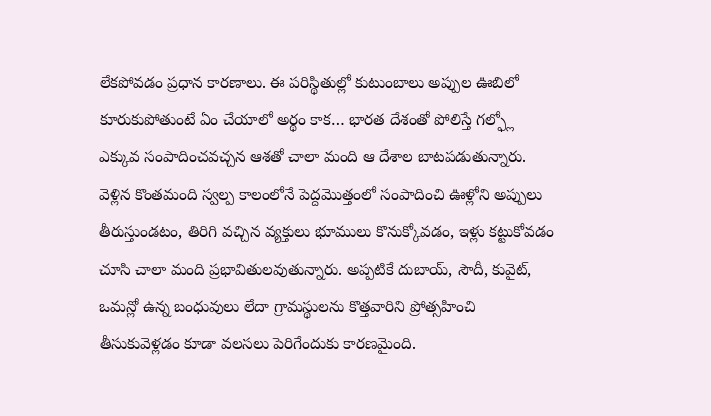లేకపోవడం ప్రధాన కారణాలు. ఈ పరిస్థితుల్లో కుటుంబాలు అప్పుల ఊబిలో కూరుకుపోతుంటే ఏం చేయాలో అర్థం కాక… భారత దేశంతో పోలిస్తే గల్ఫ్లో ఎక్కువ సంపాదించవచ్చన ఆశతో చాలా మంది ఆ దేశాల బాటపడుతున్నారు. వెళ్లిన కొంతమంది స్వల్ప కాలంలోనే పెద్దమొత్తంలో సంపాదించి ఊళ్లోని అప్పులు తీరుస్తుండటం, తిరిగి వచ్చిన వ్యక్తులు భూములు కొనుక్కోవడం, ఇళ్లు కట్టుకోవడం చూసి చాలా మంది ప్రభావితులవుతున్నారు. అప్పటికే దుబాయ్, సౌదీ, కువైట్, ఒమన్లో ఉన్న బంధువులు లేదా గ్రామస్థులను కొత్తవారిని ప్రోత్సహించి తీసుకువెళ్లడం కూడా వలసలు పెరిగేందుకు కారణమైంది.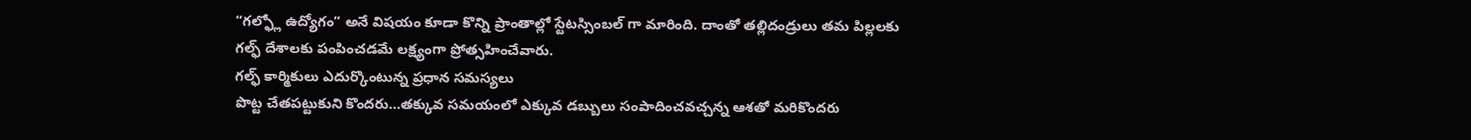“గల్ఫ్లో ఉద్యోగం” అనే విషయం కూడా కొన్ని ప్రాంతాల్లో స్టేటస్సింబల్ గా మారింది. దాంతో తల్లిదండ్రులు తమ పిల్లలకు గల్ఫ్ దేశాలకు పంపించడమే లక్ష్యంగా ప్రోత్సహించేవారు.
గల్ఫ్ కార్మికులు ఎదుర్కొంటున్న ప్రధాన సమస్యలు
పొట్ట చేతపట్టుకుని కొందరు…తక్కువ సమయంలో ఎక్కువ డబ్బులు సంపాదించవచ్చన్న ఆశతో మరికొందరు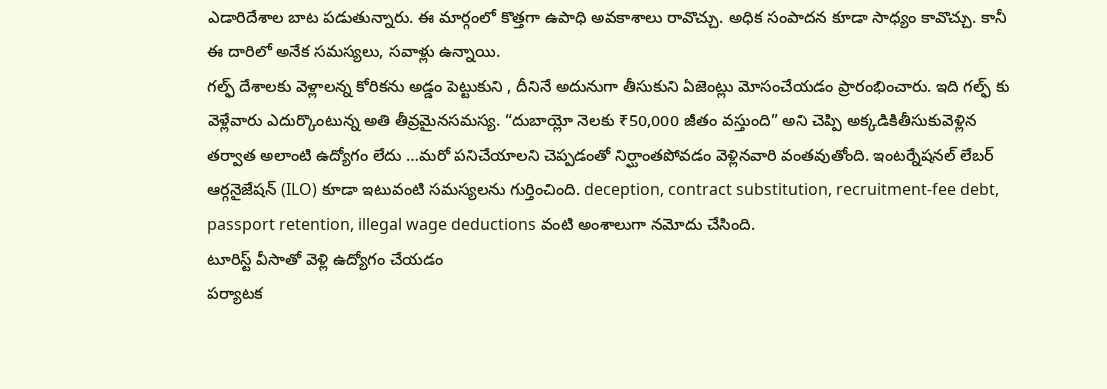ఎడారిదేశాల బాట పడుతున్నారు. ఈ మార్గంలో కొత్తగా ఉపాధి అవకాశాలు రావొచ్చు. అధిక సంపాదన కూడా సాధ్యం కావొచ్చు. కానీ ఈ దారిలో అనేక సమస్యలు, సవాళ్లు ఉన్నాయి.
గల్ఫ్ దేశాలకు వెళ్లాలన్న కోరికను అడ్డం పెట్టుకుని , దీనినే అదునుగా తీసుకుని ఏజెంట్లు మోసంచేయడం ప్రారంభించారు. ఇది గల్ఫ్ కు వెళ్లేవారు ఎదుర్కొంటున్న అతి తీవ్రమైనసమస్య. “దుబాయ్లో నెలకు ₹50,000 జీతం వస్తుంది” అని చెప్పి అక్కడికితీసుకువెళ్లిన తర్వాత అలాంటి ఉద్యోగం లేదు …మరో పనిచేయాలని చెప్పడంతో నిర్ఘాంతపోవడం వెళ్లినవారి వంతవుతోంది. ఇంటర్నేషనల్ లేబర్ ఆర్గనైజేషన్ (ILO) కూడా ఇటువంటి సమస్యలను గుర్తించింది. deception, contract substitution, recruitment-fee debt, passport retention, illegal wage deductions వంటి అంశాలుగా నమోదు చేసింది.
టూరిస్ట్ వీసాతో వెళ్లి ఉద్యోగం చేయడం
పర్యాటక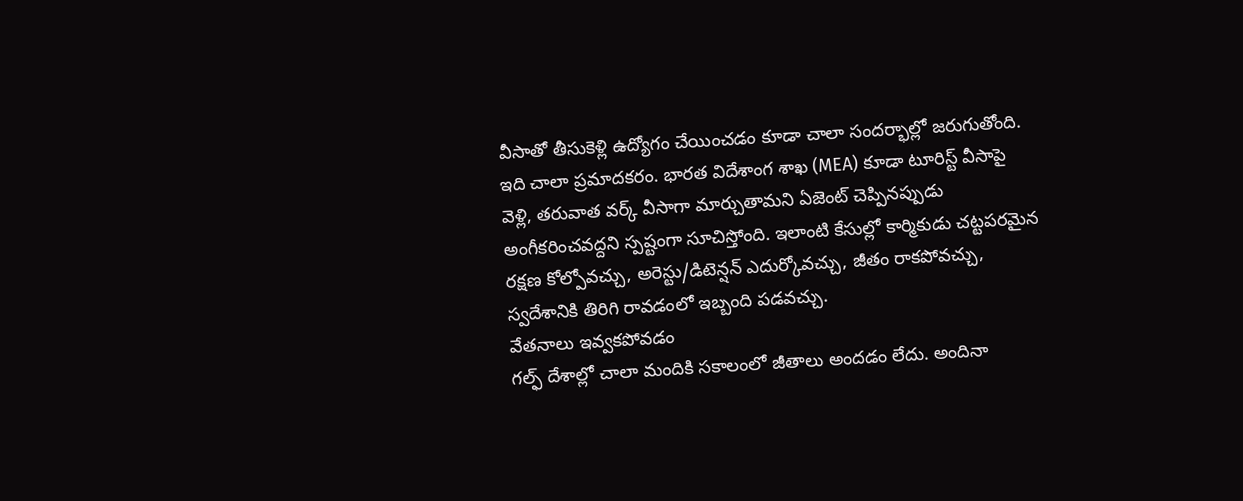వీసాతో తీసుకెళ్లి ఉద్యోగం చేయించడం కూడా చాలా సందర్భాల్లో జరుగుతోంది. ఇది చాలా ప్రమాదకరం. భారత విదేశాంగ శాఖ (MEA) కూడా టూరిస్ట్ వీసాపై వెళ్లి, తరువాత వర్క్ వీసాగా మార్చుతామని ఏజెంట్ చెప్పినప్పుడు అంగీకరించవద్దని స్పష్టంగా సూచిస్తోంది. ఇలాంటి కేసుల్లో కార్మికుడు చట్టపరమైన రక్షణ కోల్పోవచ్చు, అరెస్టు/డిటెన్షన్ ఎదుర్కోవచ్చు, జీతం రాకపోవచ్చు, స్వదేశానికి తిరిగి రావడంలో ఇబ్బంది పడవచ్చు.
వేతనాలు ఇవ్వకపోవడం
గల్ఫ్ దేశాల్లో చాలా మందికి సకాలంలో జీతాలు అందడం లేదు. అందినా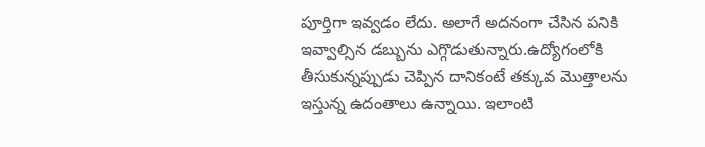పూర్తిగా ఇవ్వడం లేదు. అలాగే అదనంగా చేసిన పనికి ఇవ్వాల్సిన డబ్బును ఎగ్గొడుతున్నారు.ఉద్యోగంలోకి తీసుకున్నప్పుడు చెప్పిన దానికంటే తక్కువ మొత్తాలను ఇస్తున్న ఉదంతాలు ఉన్నాయి. ఇలాంటి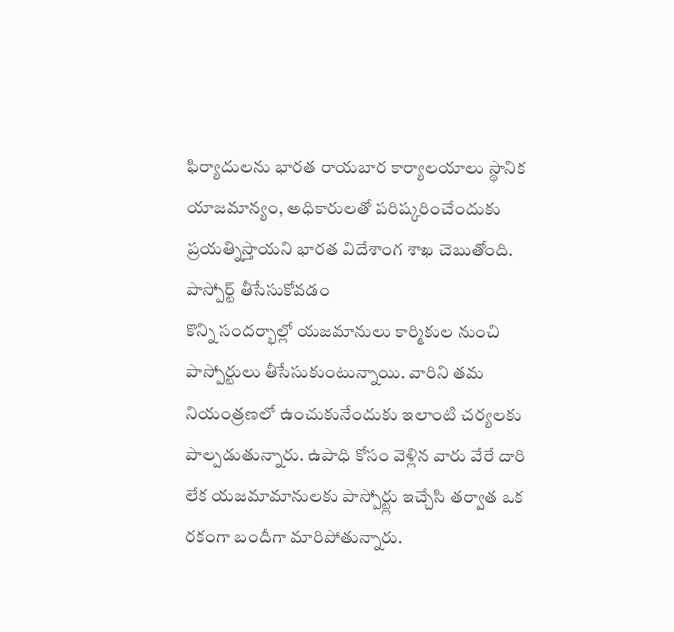ఫిర్యాదులను భారత రాయబార కార్యాలయాలు స్థానిక యాజమాన్యం, అధికారులతో పరిష్కరించేందుకు ప్రయత్నిస్తాయని భారత విదేశాంగ శాఖ చెబుతోంది.
పాస్పోర్ట్ తీసేసుకోవడం
కొన్ని సందర్భాల్లో యజమానులు కార్మికుల నుంచి పాస్పోర్టులు తీసేసుకుంటున్నాయి. వారిని తమ నియంత్రణలో ఉంచుకునేందుకు ఇలాంటి చర్యలకు పాల్పడుతున్నారు. ఉపాధి కోసం వెళ్లిన వారు వేరే దారి లేక యజమామానులకు పాస్పోర్ట్లు ఇచ్చేసి తర్వాత ఒక రకంగా బందీగా మారిపోతున్నారు.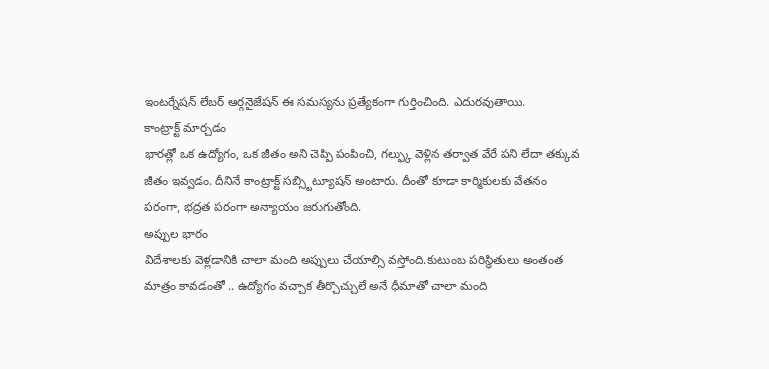ఇంటర్నేషన్ లేబర్ ఆర్గనైజేషన్ ఈ సమస్యను ప్రత్యేకంగా గుర్తించింది. ఎదురవుతాయి.
కాంట్రాక్ట్ మార్చడం
భారత్లో ఒక ఉద్యోగం, ఒక జీతం అని చెప్పి పంపించి, గల్ఫ్కు వెళ్లిన తర్వాత వేరే పని లేదా తక్కువ జీతం ఇవ్వడం. దీనినే కాంట్రాక్ట్ సబ్స్టిట్యూషన్ అంటారు. దీంతో కూడా కార్మికులకు వేతనం పరంగా, భద్రత పరంగా అన్యాయం జరుగుతోంది.
అప్పుల భారం
విదేశాలకు వెళ్లడానికి చాలా మంది అప్పులు చేయాల్సి వస్తోంది.కుటుంబ పరిస్థితులు అంతంత మాత్రం కావడంతో .. ఉద్యోగం వచ్చాక తీర్చొచ్చులే అనే ధీమాతో చాలా మంది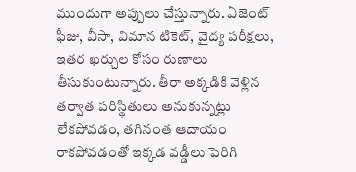ముందుగా అప్పులు చేస్తున్నారు. ఏజెంట్ ఫీజు, వీసా, విమాన టికెట్, వైద్య పరీక్షలు, ఇతర ఖర్చుల కోసం రుణాలు తీసుకుంటున్నారు. తీరా అక్కడికి వెళ్లిన తర్వాత పరిస్థితులు అనుకున్నట్లు లేకపోవడం, తగినంత ఆదాయం రాకపోవడంతో ఇక్కడ వడ్డీలు పెరిగి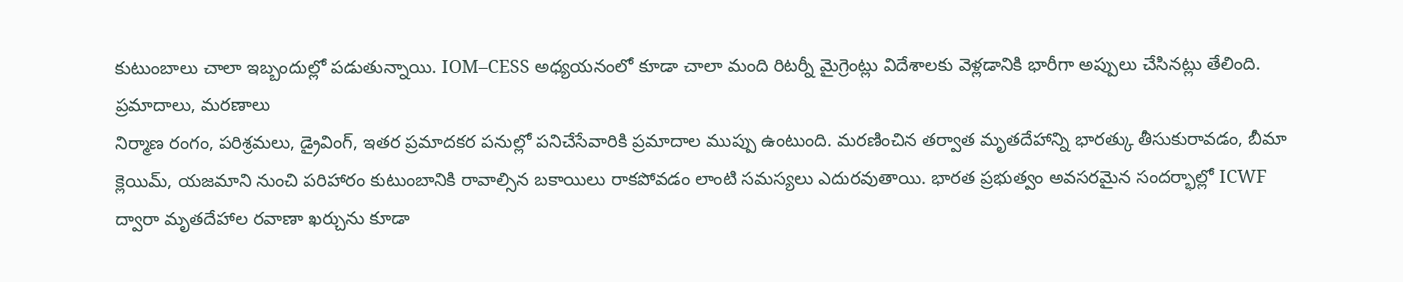కుటుంబాలు చాలా ఇబ్బందుల్లో పడుతున్నాయి. IOM–CESS అధ్యయనంలో కూడా చాలా మంది రిటర్నీ మైగ్రెంట్లు విదేశాలకు వెళ్లడానికి భారీగా అప్పులు చేసినట్లు తేలింది.
ప్రమాదాలు, మరణాలు
నిర్మాణ రంగం, పరిశ్రమలు, డ్రైవింగ్, ఇతర ప్రమాదకర పనుల్లో పనిచేసేవారికి ప్రమాదాల ముప్పు ఉంటుంది. మరణించిన తర్వాత మృతదేహాన్ని భారత్కు తీసుకురావడం, బీమా క్లెయిమ్, యజమాని నుంచి పరిహారం కుటుంబానికి రావాల్సిన బకాయిలు రాకపోవడం లాంటి సమస్యలు ఎదురవుతాయి. భారత ప్రభుత్వం అవసరమైన సందర్భాల్లో ICWF ద్వారా మృతదేహాల రవాణా ఖర్చును కూడా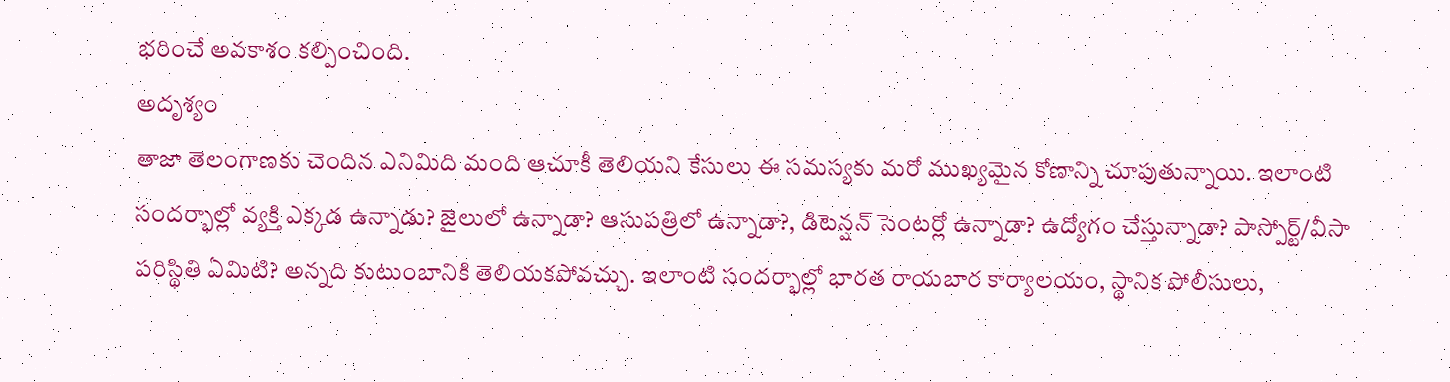భరించే అవకాశం కల్పించింది.
అదృశ్యం
తాజా తెలంగాణకు చెందిన ఎనిమిది మంది ఆచూకీ తెలియని కేసులు ఈ సమస్యకు మరో ముఖ్యమైన కోణాన్ని చూపుతున్నాయి. ఇలాంటి సందర్భాల్లో వ్యక్తి ఎక్కడ ఉన్నాడు? జైలులో ఉన్నాడా? ఆసుపత్రిలో ఉన్నాడా?, డిటెన్షన్ సెంటర్లో ఉన్నాడా? ఉద్యోగం చేస్తున్నాడా? పాస్పోర్ట్/వీసా పరిస్థితి ఏమిటి? అన్నది కుటుంబానికి తెలియకపోవచ్చు. ఇలాంటి సందర్భాల్లో భారత రాయబార కార్యాలయం, స్థానిక పోలీసులు,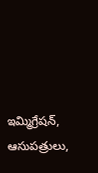ఇమ్మిగ్రేషన్, ఆసుపత్రులు,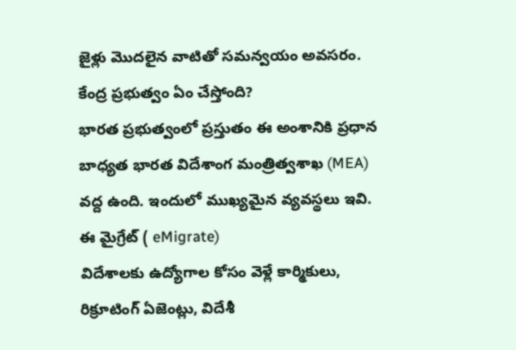జైళ్లు మొదలైన వాటితో సమన్వయం అవసరం.
కేంద్ర ప్రభుత్వం ఏం చేస్తోంది?
భారత ప్రభుత్వంలో ప్రస్తుతం ఈ అంశానికి ప్రధాన బాధ్యత భారత విదేశాంగ మంత్రిత్వశాఖ (MEA) వద్ద ఉంది. ఇందులో ముఖ్యమైన వ్యవస్థలు ఇవి.
ఈ మైగ్రేట్ ( eMigrate)
విదేశాలకు ఉద్యోగాల కోసం వెళ్లే కార్మికులు, రిక్రూటింగ్ ఏజెంట్లు, విదేశీ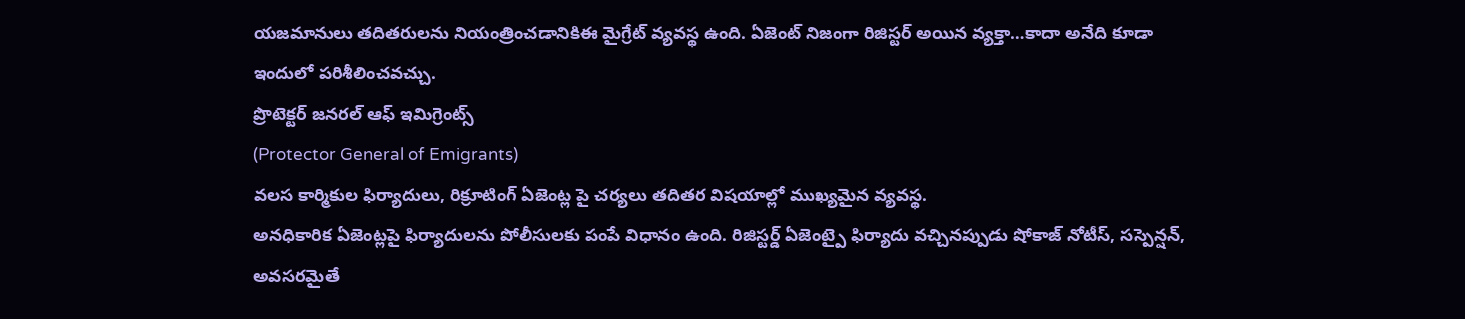యజమానులు తదితరులను నియంత్రించడానికిఈ మైగ్రేట్ వ్యవస్థ ఉంది. ఏజెంట్ నిజంగా రిజిస్టర్ అయిన వ్యక్తా…కాదా అనేది కూడా ఇందులో పరిశీలించవచ్చు.
ప్రొటెక్టర్ జనరల్ ఆఫ్ ఇమిగ్రెంట్స్
(Protector General of Emigrants)
వలస కార్మికుల ఫిర్యాదులు, రిక్రూటింగ్ ఏజెంట్ల పై చర్యలు తదితర విషయాల్లో ముఖ్యమైన వ్యవస్థ.
అనధికారిక ఏజెంట్లపై ఫిర్యాదులను పోలీసులకు పంపే విధానం ఉంది. రిజిస్టర్డ్ ఏజెంట్పై ఫిర్యాదు వచ్చినప్పుడు షోకాజ్ నోటీస్, సస్పెన్షన్, అవసరమైతే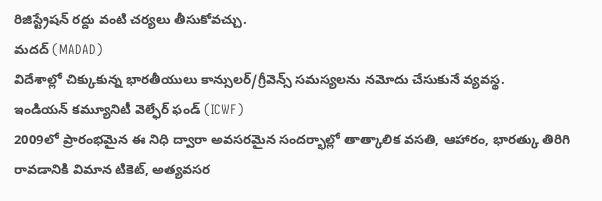రిజిస్ట్రేషన్ రద్దు వంటి చర్యలు తీసుకోవచ్చు.
మదద్ (MADAD)
విదేశాల్లో చిక్కుకున్న భారతీయులు కాన్సులర్/గ్రీవెన్స్ సమస్యలను నమోదు చేసుకునే వ్యవస్థ.
ఇండియన్ కమ్యూనిటీ వెల్ఫేర్ ఫండ్ (ICWF)
2009లో ప్రారంభమైన ఈ నిధి ద్వారా అవసరమైన సందర్భాల్లో తాత్కాలిక వసతి, ఆహారం, భారత్కు తిరిగి రావడానికి విమాన టికెట్, అత్యవసర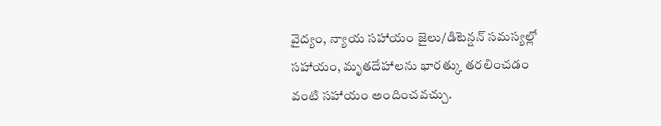వైద్యం, న్యాయ సహాయం జైలు/డిటెన్షన్ సమస్యల్లో సహాయం, మృతదేహాలను భారత్కు తరలించడం వంటి సహాయం అందించవచ్చు.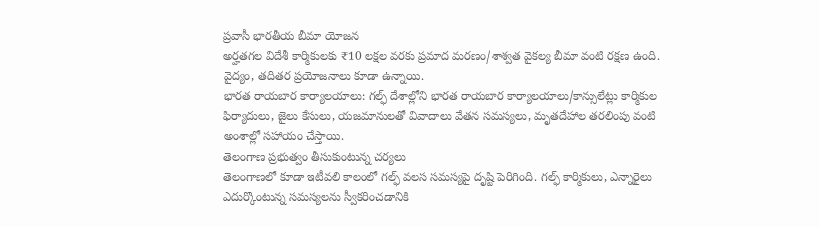ప్రవాసీ భారతీయ బీమా యోజన
అర్హతగల విదేశీ కార్మికులకు ₹10 లక్షల వరకు ప్రమాద మరణం/శాశ్వత వైకల్య బీమా వంటి రక్షణ ఉంది. వైద్యం, తదితర ప్రయోజనాలు కూడా ఉన్నాయి.
భారత రాయబార కార్యాలయాలు: గల్ఫ్ దేశాల్లోని భారత రాయబార కార్యాలయాలు/కాన్సులేట్లు కార్మికుల ఫిర్యాదులు, జైలు కేసులు, యజమానులతో వివాదాలు వేతన సమస్యలు, మృతదేహాల తరలింపు వంటి అంశాల్లో సహాయం చేస్తాయి.
తెలంగాణ ప్రభుత్వం తీసుకుంటున్న చర్యలు
తెలంగాణలో కూడా ఇటీవలి కాలంలో గల్ఫ్ వలస సమస్యపై దృష్టి పెరిగింది. గల్ఫ్ కార్మికులు, ఎన్నారైలు ఎదుర్కొంటున్న సమస్యలను స్వీకరించడానికి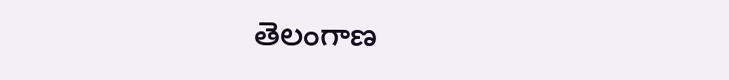తెలంగాణ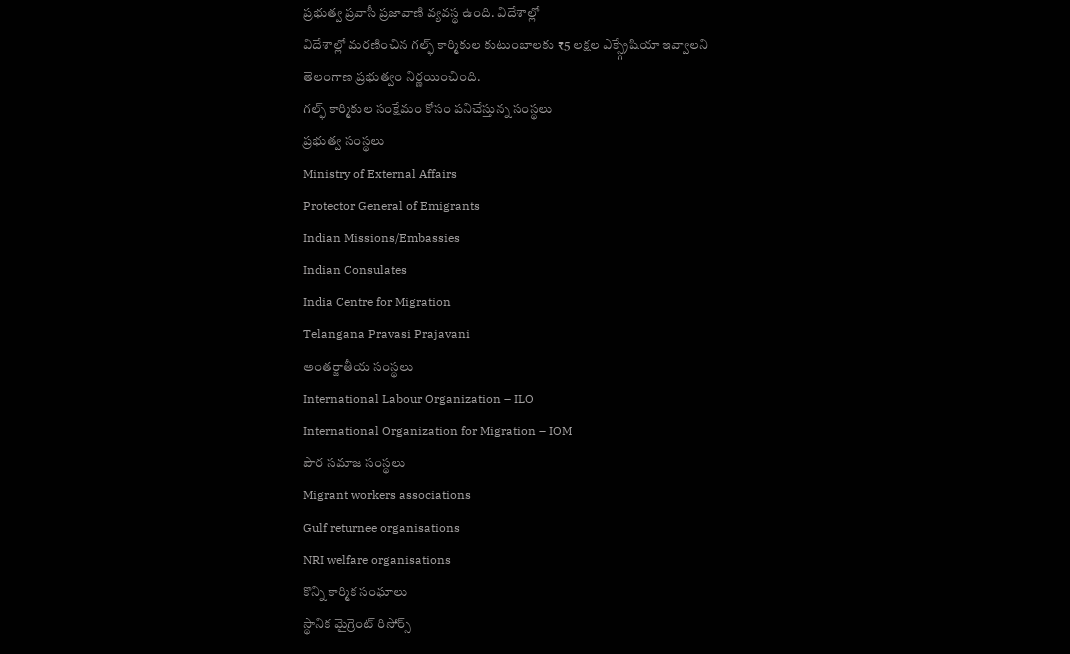ప్రభుత్వ ప్రవాసీ ప్రజావాణి వ్యవస్థ ఉంది. విదేశాల్లో
విదేశాల్లో మరణించిన గల్ఫ్ కార్మికుల కుటుంబాలకు ₹5 లక్షల ఎక్స్గ్రేషియా ఇవ్వాలని తెలంగాణ ప్రభుత్వం నిర్ణయించింది.
గల్ఫ్ కార్మికుల సంక్షేమం కోసం పనిచేస్తున్న సంస్థలు
ప్రభుత్వ సంస్థలు
Ministry of External Affairs
Protector General of Emigrants
Indian Missions/Embassies
Indian Consulates
India Centre for Migration
Telangana Pravasi Prajavani
అంతర్జాతీయ సంస్థలు
International Labour Organization – ILO
International Organization for Migration – IOM
పౌర సమాజ సంస్థలు
Migrant workers associations
Gulf returnee organisations
NRI welfare organisations
కొన్ని కార్మిక సంఘాలు
స్థానిక మైగ్రెంట్ రిసోర్స్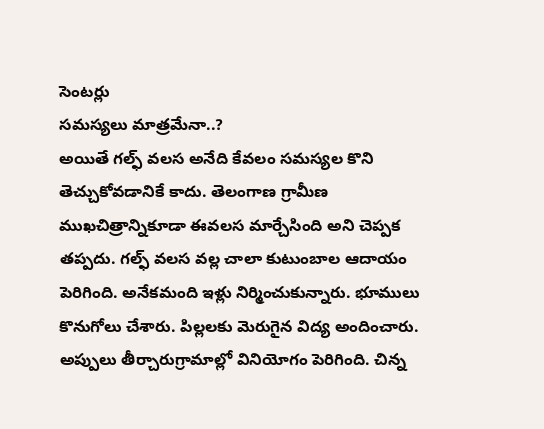సెంటర్లు
సమస్యలు మాత్రమేనా..?
అయితే గల్ఫ్ వలస అనేది కేవలం సమస్యల కొని తెచ్చుకోవడానికే కాదు. తెలంగాణ గ్రామీణ ముఖచిత్రాన్నికూడా ఈవలస మార్చేసింది అని చెప్పక తప్పదు. గల్ఫ్ వలస వల్ల చాలా కుటుంబాల ఆదాయం పెరిగింది. అనేకమంది ఇళ్లు నిర్మించుకున్నారు. భూములు కొనుగోలు చేశారు. పిల్లలకు మెరుగైన విద్య అందించారు. అప్పులు తీర్చారుగ్రామాల్లో వినియోగం పెరిగింది. చిన్న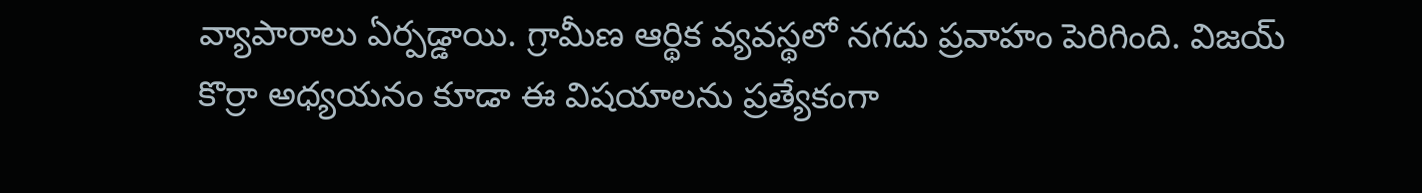వ్యాపారాలు ఏర్పడ్డాయి. గ్రామీణ ఆర్థిక వ్యవస్థలో నగదు ప్రవాహం పెరిగింది. విజయ్ కొర్రా అధ్యయనం కూడా ఈ విషయాలను ప్రత్యేకంగా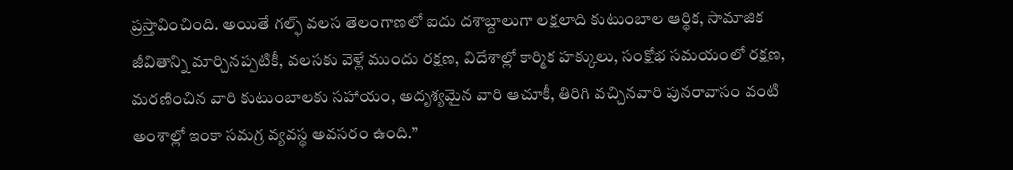ప్రస్తావించింది. అయితే గల్ఫ్ వలస తెలంగాణలో ఐదు దశాబ్దాలుగా లక్షలాది కుటుంబాల ఆర్థిక, సామాజిక జీవితాన్ని మార్చినప్పటికీ, వలసకు వెళ్లే ముందు రక్షణ, విదేశాల్లో కార్మిక హక్కులు, సంక్షోభ సమయంలో రక్షణ, మరణించిన వారి కుటుంబాలకు సహాయం, అదృశ్యమైన వారి ఆచూకీ, తిరిగి వచ్చినవారి పునరావాసం వంటి అంశాల్లో ఇంకా సమగ్ర వ్యవస్థ అవసరం ఉంది.”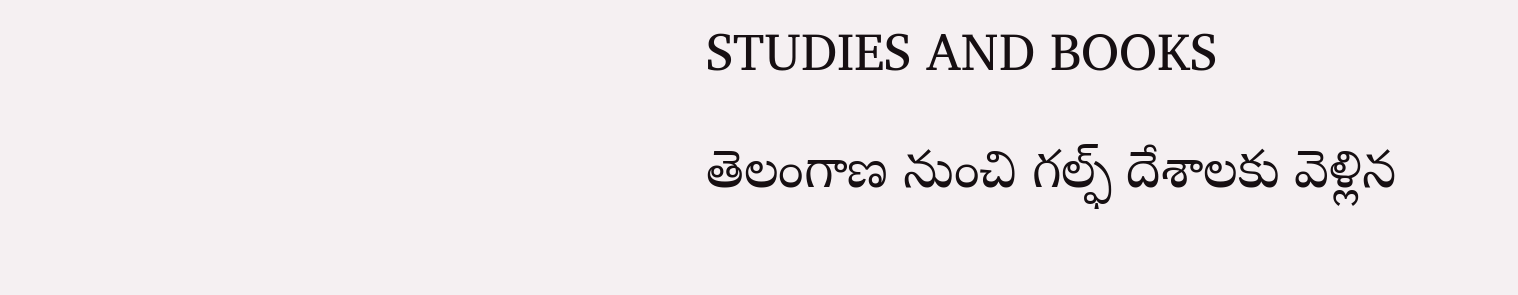STUDIES AND BOOKS
తెలంగాణ నుంచి గల్ఫ్ దేశాలకు వెళ్లిన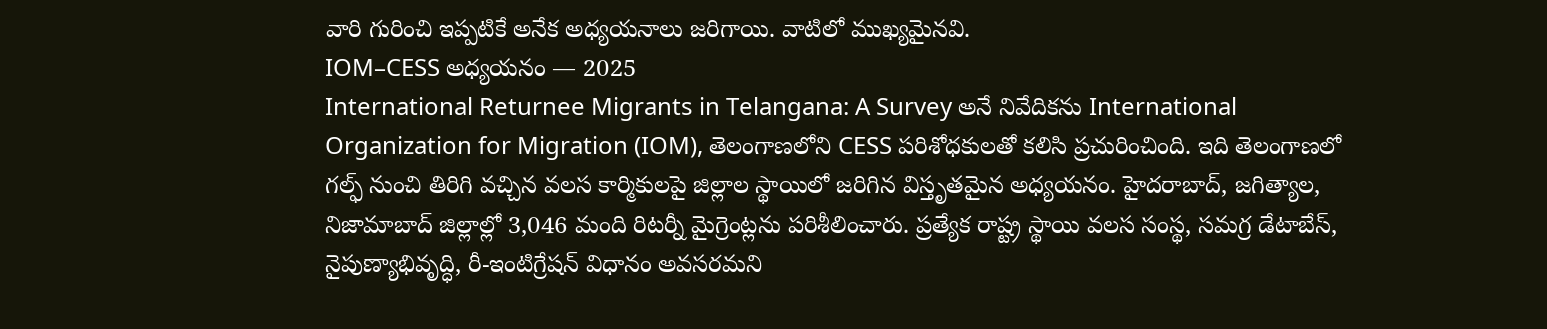వారి గురించి ఇప్పటికే అనేక అధ్యయనాలు జరిగాయి. వాటిలో ముఖ్యమైనవి.
IOM–CESS అధ్యయనం — 2025
International Returnee Migrants in Telangana: A Survey అనే నివేదికను International Organization for Migration (IOM), తెలంగాణలోని CESS పరిశోధకులతో కలిసి ప్రచురించింది. ఇది తెలంగాణలో గల్ఫ్ నుంచి తిరిగి వచ్చిన వలస కార్మికులపై జిల్లాల స్థాయిలో జరిగిన విస్తృతమైన అధ్యయనం. హైదరాబాద్, జగిత్యాల, నిజామాబాద్ జిల్లాల్లో 3,046 మంది రిటర్నీ మైగ్రెంట్లను పరిశీలించారు. ప్రత్యేక రాష్ట్ర స్థాయి వలస సంస్థ, సమగ్ర డేటాబేస్, నైపుణ్యాభివృద్ధి, రీ-ఇంటిగ్రేషన్ విధానం అవసరమని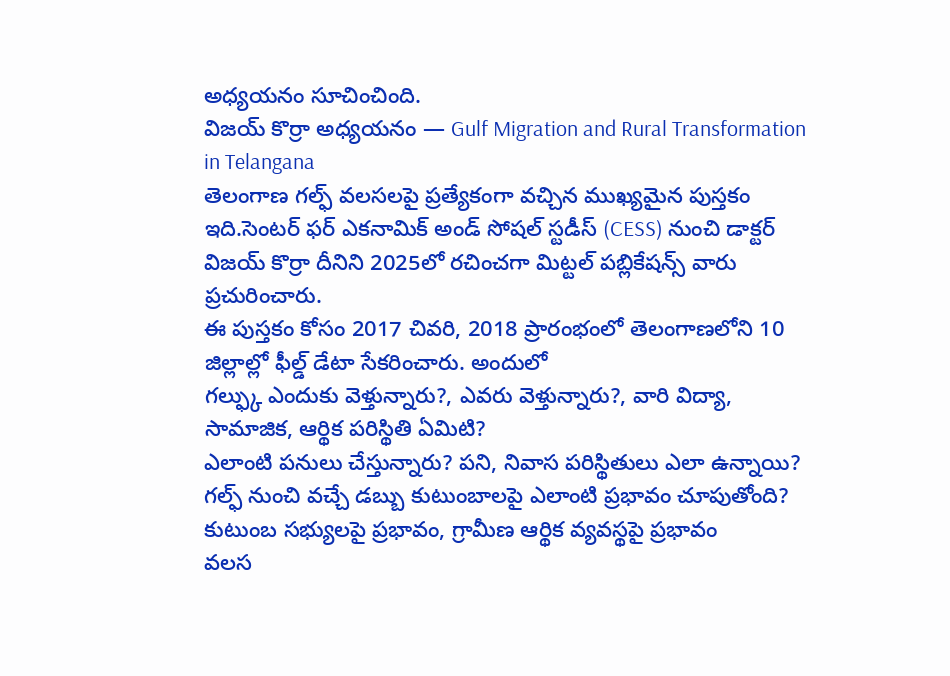అధ్యయనం సూచించింది.
విజయ్ కొర్రా అధ్యయనం — Gulf Migration and Rural Transformation in Telangana
తెలంగాణ గల్ఫ్ వలసలపై ప్రత్యేకంగా వచ్చిన ముఖ్యమైన పుస్తకం ఇది.సెంటర్ ఫర్ ఎకనామిక్ అండ్ సోషల్ స్టడీస్ (CESS) నుంచి డాక్టర్ విజయ్ కొర్రా దీనిని 2025లో రచించగా మిట్టల్ పబ్లికేషన్స్ వారు ప్రచురించారు.
ఈ పుస్తకం కోసం 2017 చివరి, 2018 ప్రారంభంలో తెలంగాణలోని 10 జిల్లాల్లో ఫీల్డ్ డేటా సేకరించారు. అందులో
గల్ఫ్కు ఎందుకు వెళ్తున్నారు?, ఎవరు వెళ్తున్నారు?, వారి విద్యా, సామాజిక, ఆర్థిక పరిస్థితి ఏమిటి?
ఎలాంటి పనులు చేస్తున్నారు? పని, నివాస పరిస్థితులు ఎలా ఉన్నాయి? గల్ఫ్ నుంచి వచ్చే డబ్బు కుటుంబాలపై ఎలాంటి ప్రభావం చూపుతోంది? కుటుంబ సభ్యులపై ప్రభావం, గ్రామీణ ఆర్థిక వ్యవస్థపై ప్రభావం
వలస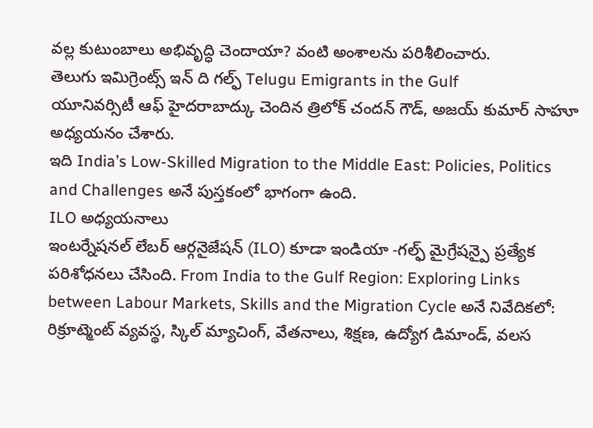వల్ల కుటుంబాలు అభివృద్ధి చెందాయా? వంటి అంశాలను పరిశీలించారు.
తెలుగు ఇమిగ్రెంట్స్ ఇన్ ది గల్ఫ్ Telugu Emigrants in the Gulf
యూనివర్సిటీ ఆఫ్ హైదరాబాద్కు చెందిన త్రిలోక్ చందన్ గౌడ్, అజయ్ కుమార్ సాహూ అధ్యయనం చేశారు.
ఇది India’s Low-Skilled Migration to the Middle East: Policies, Politics and Challenges అనే పుస్తకంలో భాగంగా ఉంది.
ILO అధ్యయనాలు
ఇంటర్నేషనల్ లేబర్ ఆర్గనైజేషన్ (ILO) కూడా ఇండియా -గల్ఫ్ మైగ్రేషన్పై ప్రత్యేక పరిశోధనలు చేసింది. From India to the Gulf Region: Exploring Links between Labour Markets, Skills and the Migration Cycle అనే నివేదికలో:
రిక్రూట్మెంట్ వ్యవస్థ, స్కిల్ మ్యాచింగ్, వేతనాలు, శిక్షణ, ఉద్యోగ డిమాండ్, వలస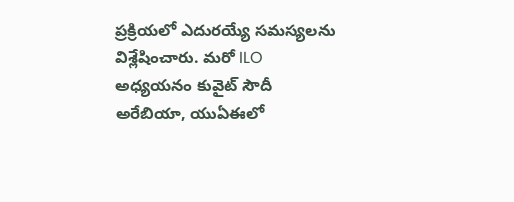ప్రక్రియలో ఎదురయ్యే సమస్యలను విశ్లేషించారు. మరో ILO అధ్యయనం కువైట్ సౌదీ అరేబియా, యుఏఈలో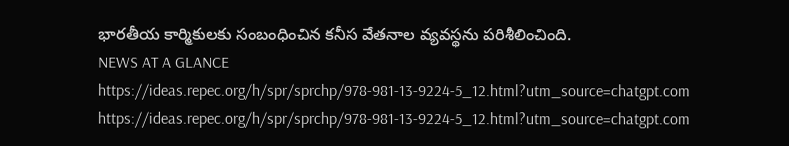భారతీయ కార్మికులకు సంబంధించిన కనీస వేతనాల వ్యవస్థను పరిశీలించింది.
NEWS AT A GLANCE
https://ideas.repec.org/h/spr/sprchp/978-981-13-9224-5_12.html?utm_source=chatgpt.com
https://ideas.repec.org/h/spr/sprchp/978-981-13-9224-5_12.html?utm_source=chatgpt.com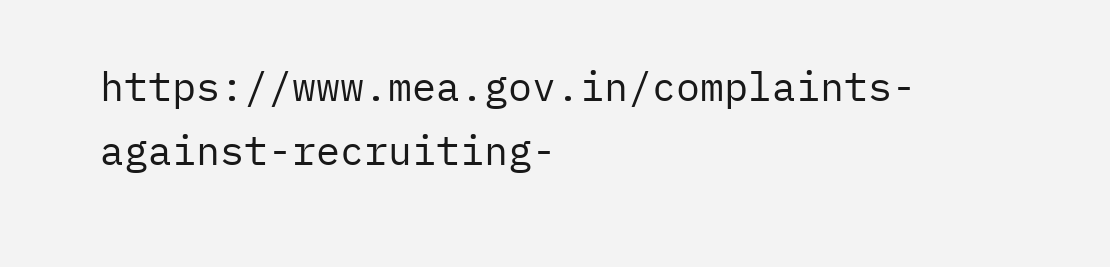https://www.mea.gov.in/complaints-against-recruiting-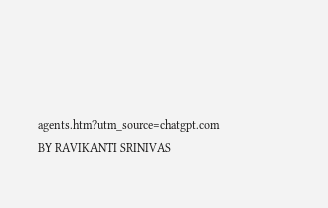agents.htm?utm_source=chatgpt.com
BY RAVIKANTI SRINIVAS